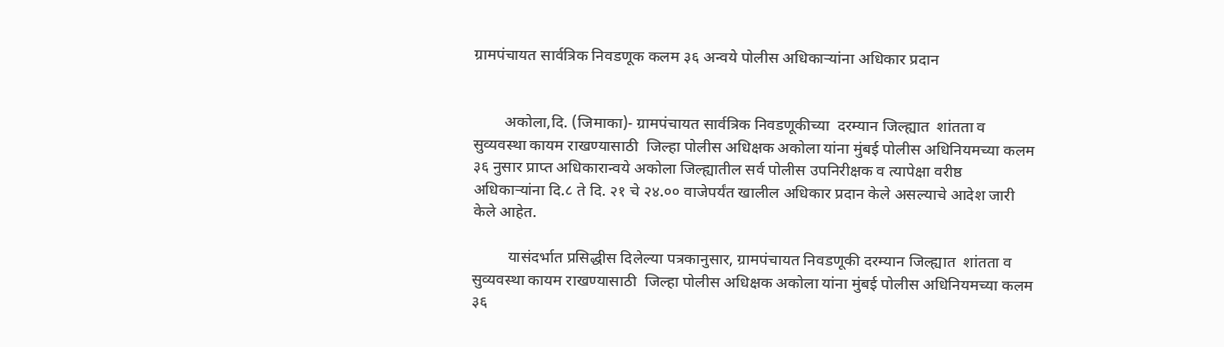ग्रामपंचायत सार्वत्रिक निवडणूक कलम ३६ अन्वये पोलीस अधिकाऱ्यांना अधिकार प्रदान


        अकोला,दि. (जिमाका)- ग्रामपंचायत सार्वत्रिक निवडणूकीच्या  दरम्यान जिल्ह्यात  शांतता व सुव्यवस्था कायम राखण्यासाठी  जिल्हा पोलीस अधिक्षक अकोला यांना मुंबई पोलीस अधिनियमच्या कलम ३६ नुसार प्राप्त अधिकारान्वये अकोला जिल्ह्यातील सर्व पोलीस उपनिरीक्षक व त्यापेक्षा वरीष्ठ  अधिकाऱ्यांना दि.८ ते दि. २१ चे २४.०० वाजेपर्यंत खालील अधिकार प्रदान केले असल्याचे आदेश जारी केले आहेत.

         यासंदर्भात प्रसिद्धीस दिलेल्या पत्रकानुसार, ग्रामपंचायत निवडणूकी दरम्यान जिल्ह्यात  शांतता व सुव्यवस्था कायम राखण्यासाठी  जिल्हा पोलीस अधिक्षक अकोला यांना मुंबई पोलीस अधिनियमच्या कलम ३६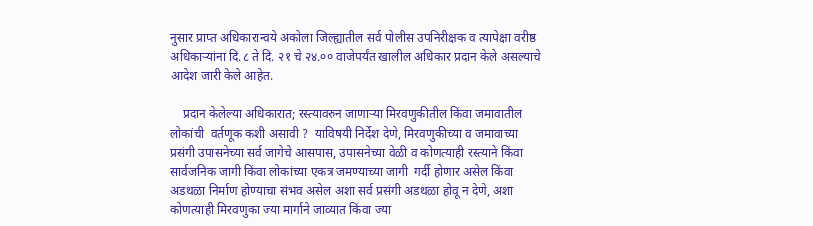नुसार प्राप्त अधिकारान्वये अकोला जिल्ह्यातील सर्व पोलीस उपनिरीक्षक व त्यापेक्षा वरीष्ठ  अधिकाऱ्यांना दि.८ ते दि. २१ चे २४.०० वाजेपर्यंत खालील अधिकार प्रदान केले असल्याचे आदेश जारी केले आहेत.

    प्रदान केलेल्या अधिकारात; रस्त्यावरुन जाणाऱ्या मिरवणुकीतील किंवा जमावातील लोकांची  वर्तणूक कशी असावी ?  याविषयी निर्देश देणे, मिरवणुकीच्या व जमावाच्या प्रसंगी उपासनेच्या सर्व जागेचे आसपास, उपासनेच्या वेळी व कोणत्याही रस्त्याने किंवा सार्वजनिक जागी किंवा लोकांच्या एकत्र जमण्याच्या जागी  गर्दी होणार असेल किंवा अडथळा निर्माण होण्याचा संभव असेल अशा सर्व प्रसंगी अडथळा होवू न देणे, अशा कोणत्याही मिरवणुका ज्या मार्गाने जाव्यात किंवा ज्या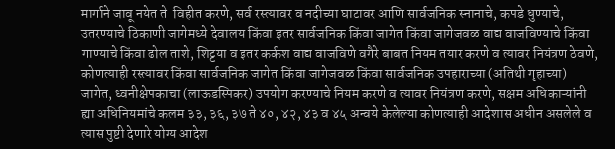मार्गाने जावू नयेत ते ‍ विहीत करणे, सर्व रस्त्यावर व नदीच्या घाटावर आणि सार्वजनिक स्नानाचे, कपडे धुण्याचे, उतरण्याचे ठिकाणी जागेमध्ये देवालय किंवा इतर सार्वजनिक किंवा जागेत किंवा जागेजवळ वाद्य वाजविण्याचे किंवा गाण्याचे किंवा ढोल ताशे, शिट्टया व इतर कर्कश वाद्य वाजविणे वगैरे बाबत नियम तयार करणे व त्यावर नियंत्रण ठेवणे, कोणत्याही रस्त्यावर किंवा सार्वजनिक जागेत किंवा जागेजवळ किंवा सार्वजनिक उपहाराच्या (अतिथी गृहाच्या) जागेत, ध्वनीक्षेपकाचा (लाऊडस्पिकर) उपयोग करण्याचे नियम करणे व त्यावर नियंत्रण करणे, सक्षम अधिकाऱ्यांनी ह्या अधिनियमांचे कलम ३३, ३६, ३७ ते ४०, ४२, ४३ व ४५ अन्वये केलेल्या कोणत्याही आदेशास अधीन असलेले व त्यास पुष्टी देणारे योग्य आदेश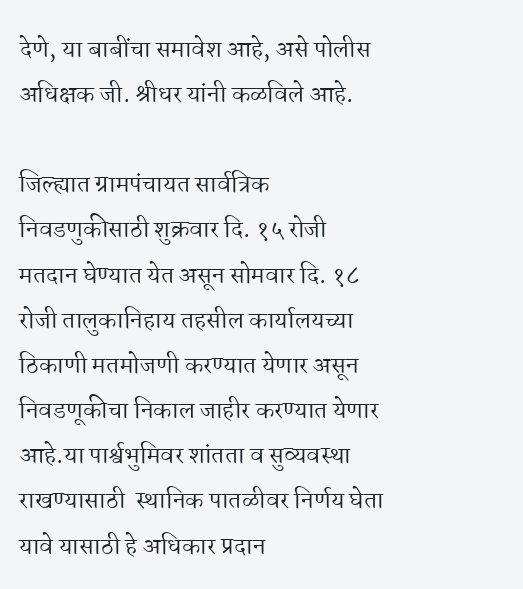देणे, या बाबींचा समावेश आहे, असे पोलीस अधिक्षक जी. श्रीधर यांनी कळविले आहे.

जिल्ह्यात ग्रामपंचायत सार्वत्रिक निवडणुकीसाठी शुक्रवार दि. १५ रोजी मतदान घेण्यात येत असून सोमवार दि. १८ रोजी तालुकानिहाय तहसील कार्यालयच्या ठिकाणी मतमोजणी करण्यात येणार असून  निवडणूकीचा निकाल जाहीर करण्यात येणार आहे.या पार्श्वभुमिवर शांतता व सुव्यवस्था राखण्यासाठी  स्थानिक पातळीवर निर्णय घेता यावे यासाठी हे अधिकार प्रदान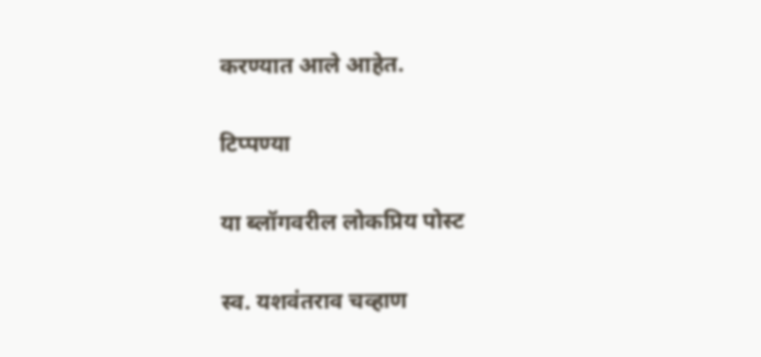करण्यात आले आहेत.

टिप्पण्या

या ब्लॉगवरील लोकप्रिय पोस्ट

स्व. यशवंतराव चव्हाण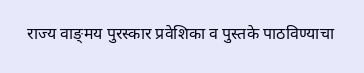राज्य वाङ्‌मय पुरस्कार प्रवेशिका व पुस्तके पाठविण्याचा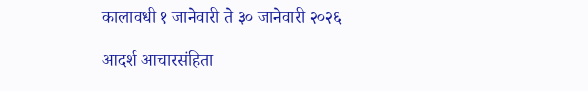कालावधी १ जानेवारी ते ३० जानेवारी २०२६

आदर्श आचारसंहिता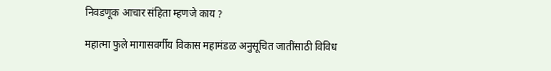निवडणूक आचार संहिता म्हणजे काय ?

महात्मा फुले मागासवर्गीय विकास महामंडळ अनुसूचित जातींसाठी विविध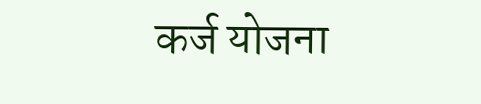कर्ज योजना